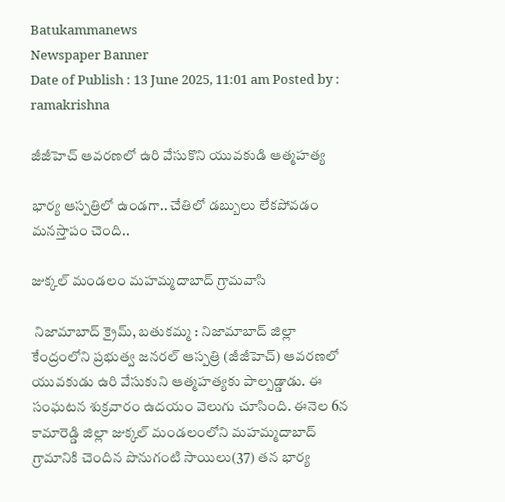Batukammanews
Newspaper Banner
Date of Publish : 13 June 2025, 11:01 am Posted by : ramakrishna

జీజీహెచ్ ఆవరణలో ఉరి వేసుకొని యువకుడి ఆత్మహత్య

భార్య ఆస్పత్రిలో ఉండగా.. చేతిలో డబ్బులు లేకపోవడం మనస్తాపం చెంది..

జుక్కల్ మండలం మహమ్మదాబాద్ గ్రామవాసి

 నిజామాబాద్ క్రైమ్, బతుకమ్మ : నిజామాబాద్ జిల్లా కేంద్రంలోని ప్రభుత్వ జనరల్ ఆస్పత్రి (జీజీహెచ్) ఆవరణలో యువకుడు ఉరి వేసుకుని ఆత్మహత్యకు పాల్పడ్డాడు. ఈ సంఘటన శుక్రవారం ఉదయం వెలుగు చూసింది. ఈనెల 6న కామారెడ్డి జిల్లా జుక్కల్ మండలంలోని మహమ్మదాబాద్ గ్రామానికి చెందిన పొనుగంటి సాయిలు(37) తన భార్య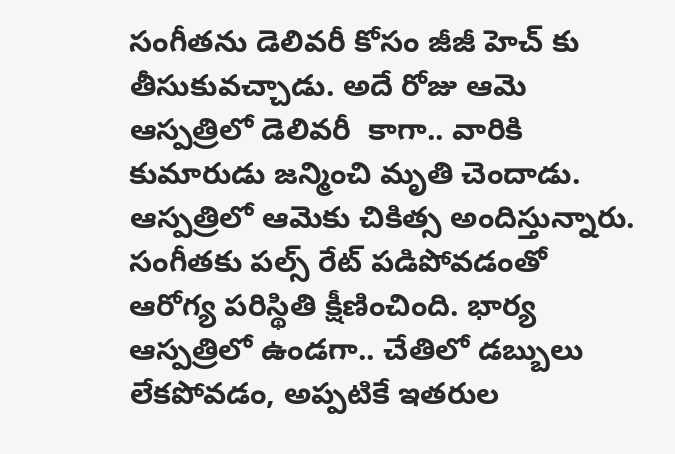సంగీతను డెలివరీ కోసం జీజీ హెచ్ కు తీసుకువచ్చాడు. అదే రోజు ఆమె ఆస్పత్రిలో డెలివరీ  కాగా.. వారికి కుమారుడు జన్మించి మృతి చెందాడు. ఆస్పత్రిలో ఆమెకు చికిత్స అందిస్తున్నారు. సంగీతకు పల్స్ రేట్ పడిపోవడంతో ఆరోగ్య పరిస్థితి క్షీణించింది. భార్య ఆస్పత్రిలో ఉండగా.. చేతిలో డబ్బులు లేకపోవడం, అప్పటికే ఇతరుల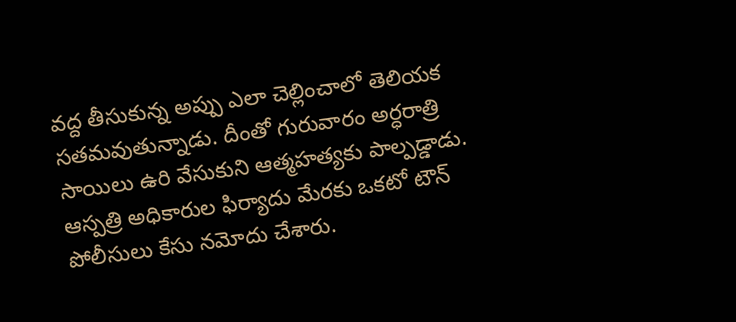వద్ద తీసుకున్న అప్పు ఎలా చెల్లించాలో తెలియక సతమవుతున్నాడు. దీంతో గురువారం అర్ధరాత్రి సాయిలు ఉరి వేసుకుని ఆత్మహత్యకు పాల్పడ్డాడు. ఆస్పత్రి అధికారుల ఫిర్యాదు మేరకు ఒకటో టౌన్ పోలీసులు కేసు నమోదు చేశారు.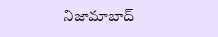నిజామాబాద్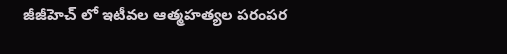జీజీహెచ్ లో ఇటీవల ఆత్మహత్యల పరంపర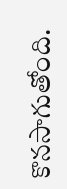కొనసాగుతోంది.